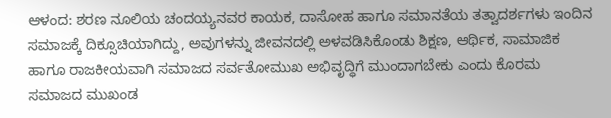ಆಳಂದ: ಶರಣ ನೂಲಿಯ ಚಂದಯ್ಯನವರ ಕಾಯಕ, ದಾಸೋಹ ಹಾಗೂ ಸಮಾನತೆಯ ತತ್ವಾದರ್ಶಗಳು ಇಂದಿನ ಸಮಾಜಕ್ಕೆ ದಿಕ್ಸೂಚಿಯಾಗಿದ್ದು, ಅವುಗಳನ್ನು ಜೀವನದಲ್ಲಿ ಅಳವಡಿಸಿಕೊಂಡು ಶಿಕ್ಷಣ, ಆರ್ಥಿಕ, ಸಾಮಾಜಿಕ ಹಾಗೂ ರಾಜಕೀಯವಾಗಿ ಸಮಾಜದ ಸರ್ವತೋಮುಖ ಅಭಿವೃದ್ಧಿಗೆ ಮುಂದಾಗಬೇಕು ಎಂದು ಕೊರಮ ಸಮಾಜದ ಮುಖಂಡ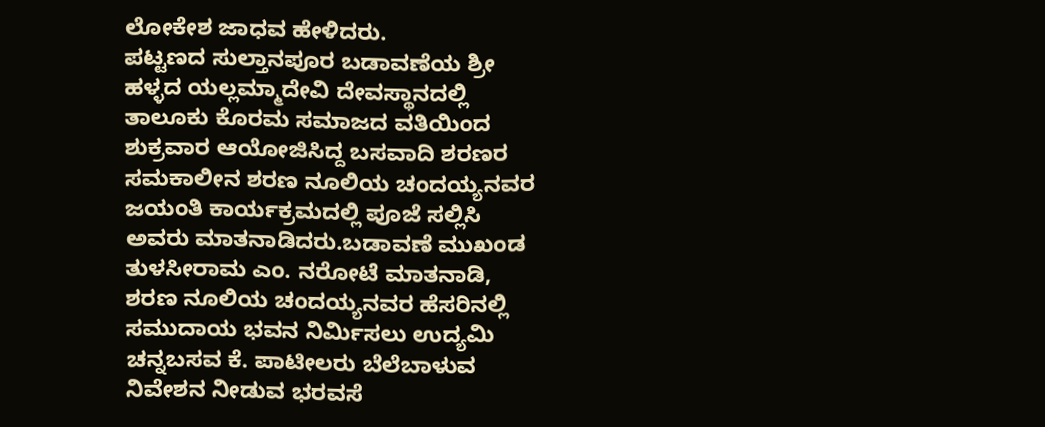ಲೋಕೇಶ ಜಾಧವ ಹೇಳಿದರು.
ಪಟ್ಟಣದ ಸುಲ್ತಾನಪೂರ ಬಡಾವಣೆಯ ಶ್ರೀ ಹಳ್ಳದ ಯಲ್ಲಮ್ಮಾದೇವಿ ದೇವಸ್ಥಾನದಲ್ಲಿ ತಾಲೂಕು ಕೊರಮ ಸಮಾಜದ ವತಿಯಿಂದ ಶುಕ್ರವಾರ ಆಯೋಜಿಸಿದ್ದ ಬಸವಾದಿ ಶರಣರ ಸಮಕಾಲೀನ ಶರಣ ನೂಲಿಯ ಚಂದಯ್ಯನವರ ಜಯಂತಿ ಕಾರ್ಯಕ್ರಮದಲ್ಲಿ ಪೂಜೆ ಸಲ್ಲಿಸಿ ಅವರು ಮಾತನಾಡಿದರು.ಬಡಾವಣೆ ಮುಖಂಡ ತುಳಸೀರಾಮ ಎಂ. ನರೋಟೆ ಮಾತನಾಡಿ, ಶರಣ ನೂಲಿಯ ಚಂದಯ್ಯನವರ ಹೆಸರಿನಲ್ಲಿ ಸಮುದಾಯ ಭವನ ನಿರ್ಮಿಸಲು ಉದ್ಯಮಿ ಚನ್ನಬಸವ ಕೆ. ಪಾಟೀಲರು ಬೆಲೆಬಾಳುವ ನಿವೇಶನ ನೀಡುವ ಭರವಸೆ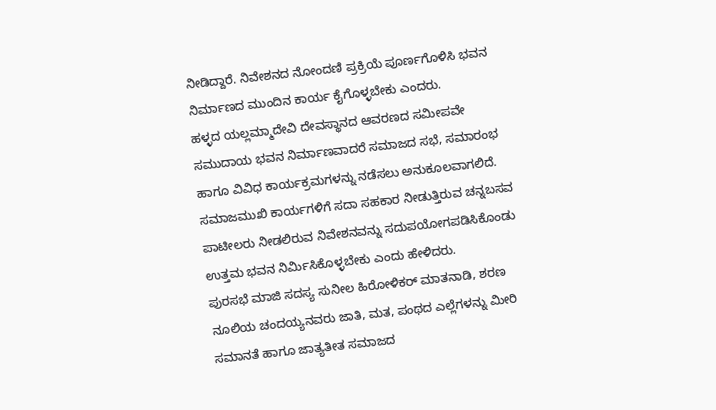ನೀಡಿದ್ದಾರೆ. ನಿವೇಶನದ ನೋಂದಣಿ ಪ್ರಕ್ರಿಯೆ ಪೂರ್ಣಗೊಳಿಸಿ ಭವನ ನಿರ್ಮಾಣದ ಮುಂದಿನ ಕಾರ್ಯ ಕೈಗೊಳ್ಳಬೇಕು ಎಂದರು.
ಹಳ್ಳದ ಯಲ್ಲಮ್ಮಾದೇವಿ ದೇವಸ್ಥಾನದ ಆವರಣದ ಸಮೀಪವೇ ಸಮುದಾಯ ಭವನ ನಿರ್ಮಾಣವಾದರೆ ಸಮಾಜದ ಸಭೆ, ಸಮಾರಂಭ ಹಾಗೂ ವಿವಿಧ ಕಾರ್ಯಕ್ರಮಗಳನ್ನು ನಡೆಸಲು ಅನುಕೂಲವಾಗಲಿದೆ. ಸಮಾಜಮುಖಿ ಕಾರ್ಯಗಳಿಗೆ ಸದಾ ಸಹಕಾರ ನೀಡುತ್ತಿರುವ ಚನ್ನಬಸವ ಪಾಟೀಲರು ನೀಡಲಿರುವ ನಿವೇಶನವನ್ನು ಸದುಪಯೋಗಪಡಿಸಿಕೊಂಡು ಉತ್ತಮ ಭವನ ನಿರ್ಮಿಸಿಕೊಳ್ಳಬೇಕು ಎಂದು ಹೇಳಿದರು.
ಪುರಸಭೆ ಮಾಜಿ ಸದಸ್ಯ ಸುನೀಲ ಹಿರೋಳಿಕರ್ ಮಾತನಾಡಿ, ಶರಣ ನೂಲಿಯ ಚಂದಯ್ಯನವರು ಜಾತಿ, ಮತ, ಪಂಥದ ಎಲ್ಲೆಗಳನ್ನು ಮೀರಿ ಸಮಾನತೆ ಹಾಗೂ ಜಾತ್ಯತೀತ ಸಮಾಜದ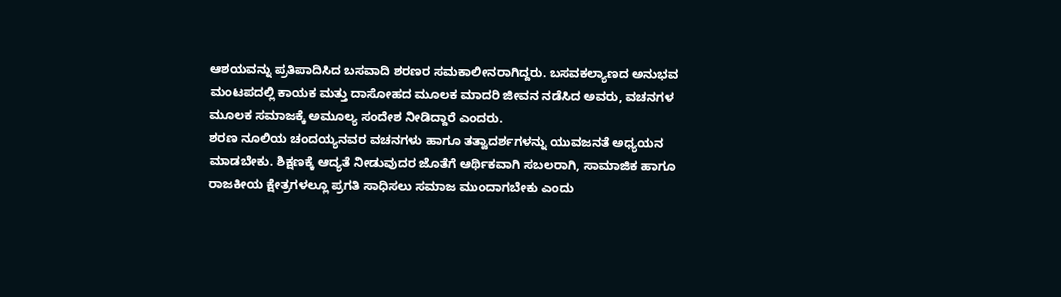ಆಶಯವನ್ನು ಪ್ರತಿಪಾದಿಸಿದ ಬಸವಾದಿ ಶರಣರ ಸಮಕಾಲೀನರಾಗಿದ್ದರು. ಬಸವಕಲ್ಯಾಣದ ಅನುಭವ ಮಂಟಪದಲ್ಲಿ ಕಾಯಕ ಮತ್ತು ದಾಸೋಹದ ಮೂಲಕ ಮಾದರಿ ಜೀವನ ನಡೆಸಿದ ಅವರು, ವಚನಗಳ ಮೂಲಕ ಸಮಾಜಕ್ಕೆ ಅಮೂಲ್ಯ ಸಂದೇಶ ನೀಡಿದ್ದಾರೆ ಎಂದರು.
ಶರಣ ನೂಲಿಯ ಚಂದಯ್ಯನವರ ವಚನಗಳು ಹಾಗೂ ತತ್ವಾದರ್ಶಗಳನ್ನು ಯುವಜನತೆ ಅಧ್ಯಯನ ಮಾಡಬೇಕು. ಶಿಕ್ಷಣಕ್ಕೆ ಆದ್ಯತೆ ನೀಡುವುದರ ಜೊತೆಗೆ ಆರ್ಥಿಕವಾಗಿ ಸಬಲರಾಗಿ, ಸಾಮಾಜಿಕ ಹಾಗೂ ರಾಜಕೀಯ ಕ್ಷೇತ್ರಗಳಲ್ಲೂ ಪ್ರಗತಿ ಸಾಧಿಸಲು ಸಮಾಜ ಮುಂದಾಗಬೇಕು ಎಂದು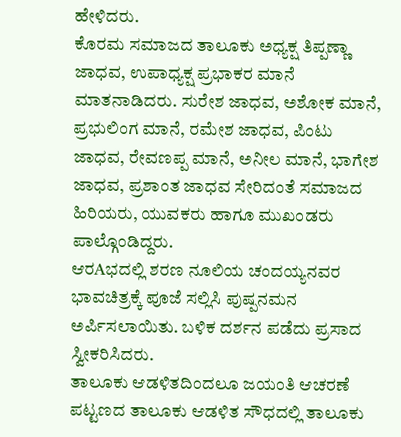ಹೇಳಿದರು.
ಕೊರಮ ಸಮಾಜದ ತಾಲೂಕು ಅಧ್ಯಕ್ಷ ತಿಪ್ಪಣ್ಣಾ ಜಾಧವ, ಉಪಾಧ್ಯಕ್ಷ ಪ್ರಭಾಕರ ಮಾನೆ ಮಾತನಾಡಿದರು. ಸುರೇಶ ಜಾಧವ, ಅಶೋಕ ಮಾನೆ, ಪ್ರಭುಲಿಂಗ ಮಾನೆ, ರಮೇಶ ಜಾಧವ, ಪಿಂಟು ಜಾಧವ, ರೇವಣಪ್ಪ ಮಾನೆ, ಅನೀಲ ಮಾನೆ, ಭಾಗೇಶ ಜಾಧವ, ಪ್ರಶಾಂತ ಜಾಧವ ಸೇರಿದಂತೆ ಸಮಾಜದ ಹಿರಿಯರು, ಯುವಕರು ಹಾಗೂ ಮುಖಂಡರು ಪಾಲ್ಗೊಂಡಿದ್ದರು.
ಆರAಭದಲ್ಲಿ ಶರಣ ನೂಲಿಯ ಚಂದಯ್ಯನವರ ಭಾವಚಿತ್ರಕ್ಕೆ ಪೂಜೆ ಸಲ್ಲಿಸಿ ಪುಷ್ಪನಮನ ಅರ್ಪಿಸಲಾಯಿತು. ಬಳಿಕ ದರ್ಶನ ಪಡೆದು ಪ್ರಸಾದ ಸ್ವೀಕರಿಸಿದರು.
ತಾಲೂಕು ಆಡಳಿತದಿಂದಲೂ ಜಯಂತಿ ಆಚರಣೆ
ಪಟ್ಟಣದ ತಾಲೂಕು ಆಡಳಿತ ಸೌಧದಲ್ಲಿ ತಾಲೂಕು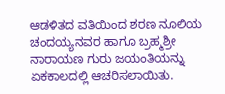ಆಡಳಿತದ ವತಿಯಿಂದ ಶರಣ ನೂಲಿಯ ಚಂದಯ್ಯನವರ ಹಾಗೂ ಬ್ರಹ್ಮಶ್ರೀ ನಾರಾಯಣ ಗುರು ಜಯಂತಿಯನ್ನು ಏಕಕಾಲದಲ್ಲಿ ಆಚರಿಸಲಾಯಿತು.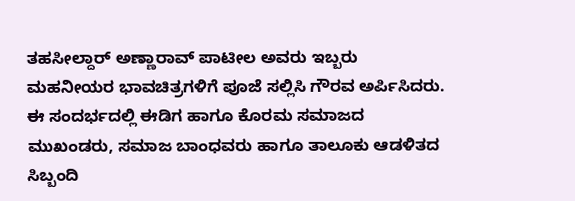ತಹಸೀಲ್ದಾರ್ ಅಣ್ಣಾರಾವ್ ಪಾಟೀಲ ಅವರು ಇಬ್ಬರು ಮಹನೀಯರ ಭಾವಚಿತ್ರಗಳಿಗೆ ಪೂಜೆ ಸಲ್ಲಿಸಿ ಗೌರವ ಅರ್ಪಿಸಿದರು. ಈ ಸಂದರ್ಭದಲ್ಲಿ ಈಡಿಗ ಹಾಗೂ ಕೊರಮ ಸಮಾಜದ ಮುಖಂಡರು, ಸಮಾಜ ಬಾಂಧವರು ಹಾಗೂ ತಾಲೂಕು ಆಡಳಿತದ ಸಿಬ್ಬಂದಿ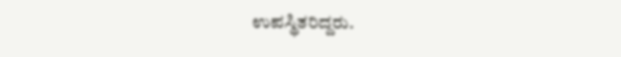ಉಪಸ್ಥಿತರಿದ್ದರು.